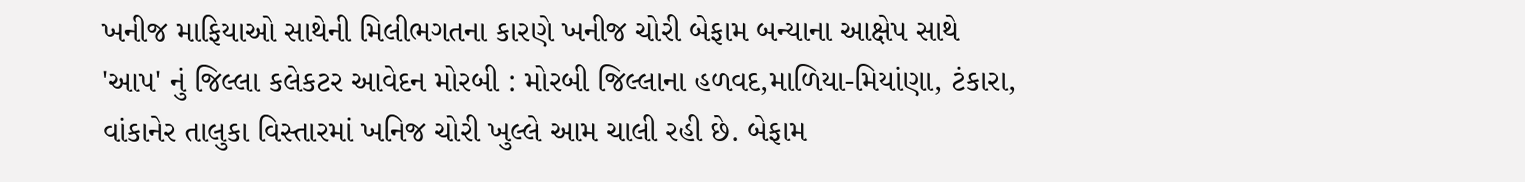ખનીજ માફિયાઓ સાથેની મિલીભગતના કારણે ખનીજ ચોરી બેફામ બન્યાના આક્ષેપ સાથે 'આપ' નું જિલ્લા કલેકટર આવેદન મોરબી : મોરબી જિલ્લાના હળવદ,માળિયા-મિયાંણા, ટંકારા, વાંકાનેર તાલુકા વિસ્તારમાં ખનિજ ચોરી ખુલ્લે આમ ચાલી રહી છે. બેફામ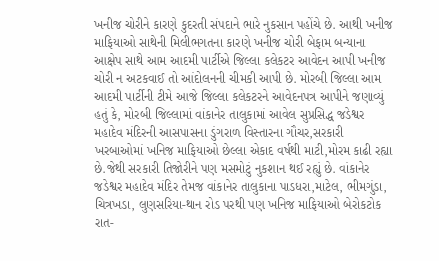ખનીજ ચોરીને કારણે કુદરતી સંપદાને ભારે નુકસાન પહોંચે છે. આથી ખનીજ માફિયાઓ સાથેની મિલીભગતના કારણે ખનીજ ચોરી બેફામ બન્યાના આક્ષેપ સાથે આમ આદમી પાર્ટીએ જિલ્લા કલેકટર આવેદન આપી ખનીજ ચોરી ન અટકવાઈ તો આંદોલનની ચીમકી આપી છે. મોરબી જિલ્લા આમ આદમી પાર્ટીની ટીમે આજે જિલ્લા કલેકટરને આવેદનપત્ર આપીને જણાવ્યું હતું કે, મોરબી જિલ્લામાં વાંકાનેર તાલુકામાં આવેલ સુપ્રસિદ્ધ જડેશ્વર મહાદેવ મંદિરની આસપાસના ડુંગરાળ વિસ્તારના ગૌચર,સરકારી ખરબાઓમાં ખનિજ માફિયાઓ છેલ્લા એકાદ વર્ષથી માટી,મોરમ કાઢી રહ્યા છે.જેથી સરકારી તિજોરીને પણ મસમોટું નુકશાન થઈ રહ્યું છે. વાંકાનેર જડેશ્વર મહાદેવ મંદિર તેમજ વાંકાનેર તાલુકાના પાડધરા,માટેલ, ભીમગુંડા, ચિત્રખડા, લુણસરિયા-થાન રોડ પરથી પણ ખનિજ માફિયાઓ બેરોકટોક રાત-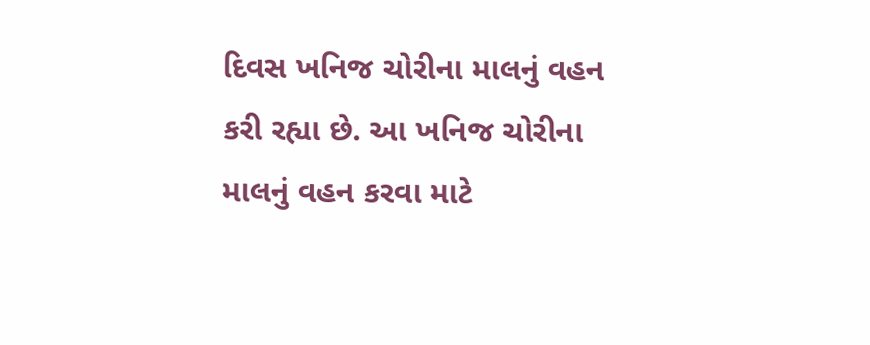દિવસ ખનિજ ચોરીના માલનું વહન કરી રહ્યા છે. આ ખનિજ ચોરીના માલનું વહન કરવા માટે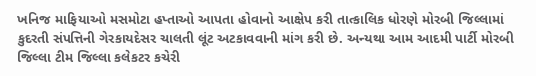ખનિજ માફિયાઓ મસમોટા હપ્તાઓ આપતા હોવાનો આક્ષેપ કરી તાત્કાલિક ધોરણે મોરબી જિલ્લામાં કુદરતી સંપત્તિની ગેરકાયદેસર ચાલતી લૂંટ અટકાવવાની માંગ કરી છે. અન્યથા આમ આદમી પાર્ટી મોરબી જિલ્લા ટીમ જિલ્લા કલેકટર કચેરી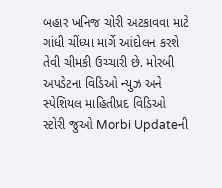બહાર ખનિજ ચોરી અટકાવવા માટે ગાંધી ચીંધ્યા માર્ગે આંદોલન કરશે તેવી ચીમકી ઉચ્ચારી છે. મોરબી અપડેટના વિડિઓ ન્યુઝ અને સ્પેશિયલ માહિતીપ્રદ વિડિઓ સ્ટોરી જુઓ Morbi Updateની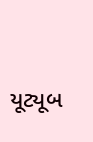યૂટ્યૂબ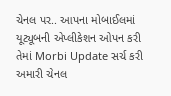ચેનલ પર.. આપના મોબાઈલમાં યૂટ્યૂબની એપ્લીકેશન ઓપન કરી તેમાં Morbi Update સર્ચ કરી અમારી ચેનલ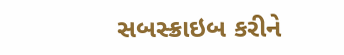સબસ્ક્રાઇબ કરીને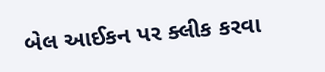બેલ આઈકન પર ક્લીક કરવા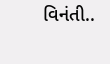વિનંતી..